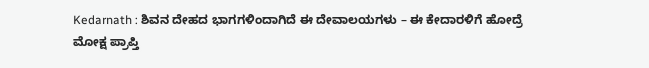Kedarnath : ಶಿವನ ದೇಹದ ಭಾಗಗಳಿಂದಾಗಿದೆ ಈ ದೇವಾಲಯಗಳು – ಈ ಕೇದಾರಳಿಗೆ ಹೋದ್ರೆ ಮೋಕ್ಷ ಪ್ರಾಪ್ತಿ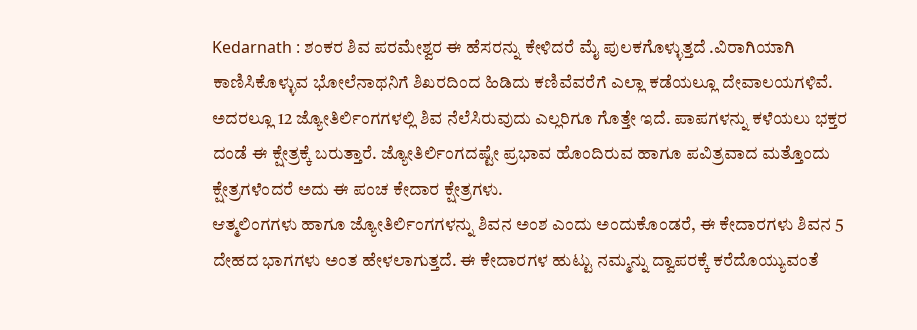Kedarnath : ಶಂಕರ ಶಿವ ಪರಮೇಶ್ವರ ಈ ಹೆಸರನ್ನು ಕೇಳಿದರೆ ಮೈ ಪುಲಕಗೊಳ್ಳುತ್ತದೆ .ವಿರಾಗಿಯಾಗಿ ಕಾಣಿಸಿಕೊಳ್ಳುವ ಭೋಲೆನಾಥನಿಗೆ ಶಿಖರದಿಂದ ಹಿಡಿದು ಕಣಿವೆವರೆಗೆ ಎಲ್ಲಾ ಕಡೆಯಲ್ಲೂ ದೇವಾಲಯಗಳಿವೆ.
ಅದರಲ್ಲೂ 12 ಜ್ಯೋತಿರ್ಲಿಂಗಗಳಲ್ಲಿ ಶಿವ ನೆಲೆಸಿರುವುದು ಎಲ್ಲರಿಗೂ ಗೊತ್ತೇ ಇದೆ. ಪಾಪಗಳನ್ನು ಕಳೆಯಲು ಭಕ್ತರ ದಂಡೆ ಈ ಕ್ಷೇತ್ರಕ್ಕೆ ಬರುತ್ತಾರೆ. ಜ್ಯೋತಿರ್ಲಿಂಗದಷ್ಟೇ ಪ್ರಭಾವ ಹೊಂದಿರುವ ಹಾಗೂ ಪವಿತ್ರವಾದ ಮತ್ತೊಂದು ಕ್ಷೇತ್ರಗಳೆಂದರೆ ಅದು ಈ ಪಂಚ ಕೇದಾರ ಕ್ಷೇತ್ರಗಳು.
ಆತ್ಮಲಿಂಗಗಳು ಹಾಗೂ ಜ್ಯೋತಿರ್ಲಿಂಗಗಳನ್ನು ಶಿವನ ಅಂಶ ಎಂದು ಅಂದುಕೊಂಡರೆ, ಈ ಕೇದಾರಗಳು ಶಿವನ 5 ದೇಹದ ಭಾಗಗಳು ಅಂತ ಹೇಳಲಾಗುತ್ತದೆ. ಈ ಕೇದಾರಗಳ ಹುಟ್ಟು ನಮ್ಮನ್ನು ದ್ವಾಪರಕ್ಕೆ ಕರೆದೊಯ್ಯುವಂತೆ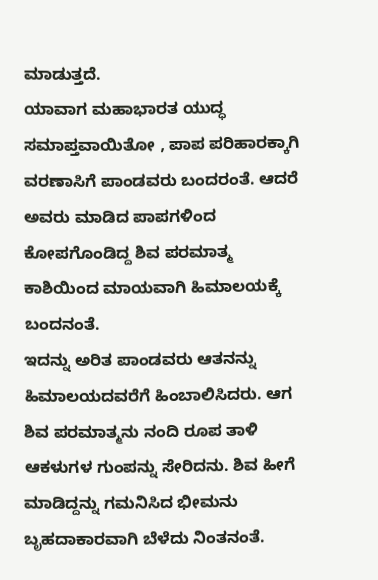ಮಾಡುತ್ತದೆ.
ಯಾವಾಗ ಮಹಾಭಾರತ ಯುದ್ಧ ಸಮಾಪ್ತವಾಯಿತೋ , ಪಾಪ ಪರಿಹಾರಕ್ಕಾಗಿ ವರಣಾಸಿಗೆ ಪಾಂಡವರು ಬಂದರಂತೆ. ಆದರೆ ಅವರು ಮಾಡಿದ ಪಾಪಗಳಿಂದ ಕೋಪಗೊಂಡಿದ್ದ ಶಿವ ಪರಮಾತ್ಮ ಕಾಶಿಯಿಂದ ಮಾಯವಾಗಿ ಹಿಮಾಲಯಕ್ಕೆ ಬಂದನಂತೆ.
ಇದನ್ನು ಅರಿತ ಪಾಂಡವರು ಆತನನ್ನು ಹಿಮಾಲಯದವರೆಗೆ ಹಿಂಬಾಲಿಸಿದರು. ಆಗ ಶಿವ ಪರಮಾತ್ಮನು ನಂದಿ ರೂಪ ತಾಳಿ ಆಕಳುಗಳ ಗುಂಪನ್ನು ಸೇರಿದನು. ಶಿವ ಹೀಗೆ ಮಾಡಿದ್ದನ್ನು ಗಮನಿಸಿದ ಭೀಮನು ಬೃಹದಾಕಾರವಾಗಿ ಬೆಳೆದು ನಿಂತನಂತೆ.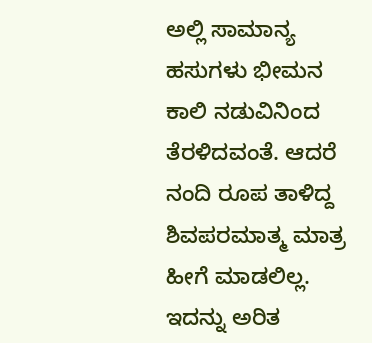ಅಲ್ಲಿ ಸಾಮಾನ್ಯ ಹಸುಗಳು ಭೀಮನ ಕಾಲಿ ನಡುವಿನಿಂದ ತೆರಳಿದವಂತೆ. ಆದರೆ ನಂದಿ ರೂಪ ತಾಳಿದ್ದ ಶಿವಪರಮಾತ್ಮ ಮಾತ್ರ ಹೀಗೆ ಮಾಡಲಿಲ್ಲ. ಇದನ್ನು ಅರಿತ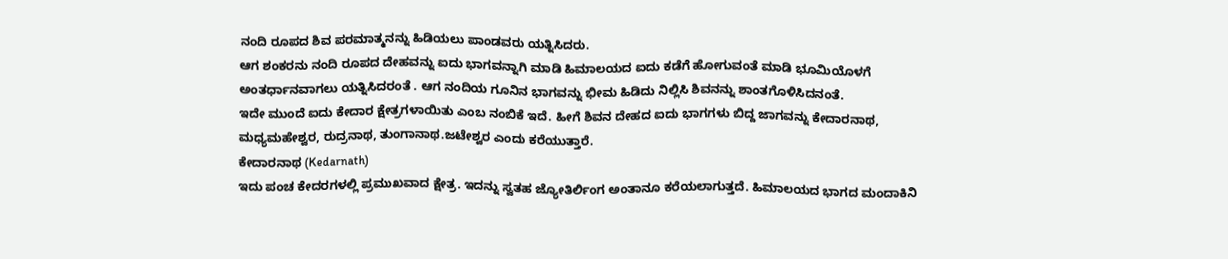ನಂದಿ ರೂಪದ ಶಿವ ಪರಮಾತ್ಮನನ್ನು ಹಿಡಿಯಲು ಪಾಂಡವರು ಯತ್ನಿಸಿದರು.
ಆಗ ಶಂಕರನು ನಂದಿ ರೂಪದ ದೇಹವನ್ನು ಐದು ಭಾಗವನ್ನಾಗಿ ಮಾಡಿ ಹಿಮಾಲಯದ ಐದು ಕಡೆಗೆ ಹೋಗುವಂತೆ ಮಾಡಿ ಭೂಮಿಯೊಳಗೆ ಅಂತರ್ಧಾನವಾಗಲು ಯತ್ನಿಸಿದರಂತೆ . ಆಗ ನಂದಿಯ ಗೂನಿನ ಭಾಗವನ್ನು ಭೀಮ ಹಿಡಿದು ನಿಲ್ಲಿಸಿ ಶಿವನನ್ನು ಶಾಂತಗೊಳಿಸಿದನಂತೆ.
ಇದೇ ಮುಂದೆ ಐದು ಕೇದಾರ ಕ್ಷೇತ್ರಗಳಾಯಿತು ಎಂಬ ನಂಬಿಕೆ ಇದೆ. ಹೀಗೆ ಶಿವನ ದೇಹದ ಐದು ಭಾಗಗಳು ಬಿದ್ದ ಜಾಗವನ್ನು ಕೇದಾರನಾಥ, ಮಧ್ಯಮಹೇಶ್ವರ, ರುದ್ರನಾಥ, ತುಂಗಾನಾಥ.ಜಟೇಶ್ವರ ಎಂದು ಕರೆಯುತ್ತಾರೆ.
ಕೇದಾರನಾಥ (Kedarnath)
ಇದು ಪಂಚ ಕೇದರಗಳಲ್ಲಿ ಪ್ರಮುಖವಾದ ಕ್ಷೇತ್ರ. ಇದನ್ನು ಸ್ವತಹ ಜ್ಯೋತಿರ್ಲಿಂಗ ಅಂತಾನೂ ಕರೆಯಲಾಗುತ್ತದೆ. ಹಿಮಾಲಯದ ಭಾಗದ ಮಂದಾಕಿನಿ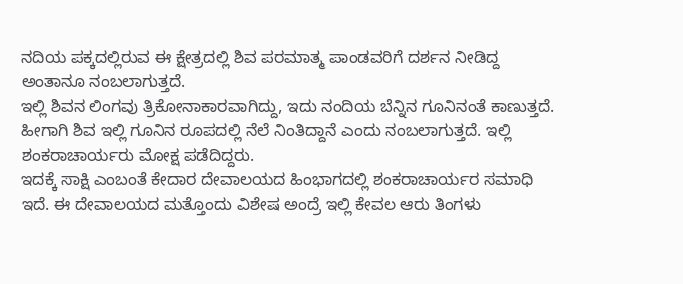ನದಿಯ ಪಕ್ಕದಲ್ಲಿರುವ ಈ ಕ್ಷೇತ್ರದಲ್ಲಿ ಶಿವ ಪರಮಾತ್ಮ ಪಾಂಡವರಿಗೆ ದರ್ಶನ ನೀಡಿದ್ದ ಅಂತಾನೂ ನಂಬಲಾಗುತ್ತದೆ.
ಇಲ್ಲಿ ಶಿವನ ಲಿಂಗವು ತ್ರಿಕೋನಾಕಾರವಾಗಿದ್ದು, ಇದು ನಂದಿಯ ಬೆನ್ನಿನ ಗೂನಿನಂತೆ ಕಾಣುತ್ತದೆ. ಹೀಗಾಗಿ ಶಿವ ಇಲ್ಲಿ ಗೂನಿನ ರೂಪದಲ್ಲಿ ನೆಲೆ ನಿಂತಿದ್ದಾನೆ ಎಂದು ನಂಬಲಾಗುತ್ತದೆ. ಇಲ್ಲಿ ಶಂಕರಾಚಾರ್ಯರು ಮೋಕ್ಷ ಪಡೆದಿದ್ದರು.
ಇದಕ್ಕೆ ಸಾಕ್ಷಿ ಎಂಬಂತೆ ಕೇದಾರ ದೇವಾಲಯದ ಹಿಂಭಾಗದಲ್ಲಿ ಶಂಕರಾಚಾರ್ಯರ ಸಮಾಧಿ ಇದೆ. ಈ ದೇವಾಲಯದ ಮತ್ತೊಂದು ವಿಶೇಷ ಅಂದ್ರೆ ಇಲ್ಲಿ ಕೇವಲ ಆರು ತಿಂಗಳು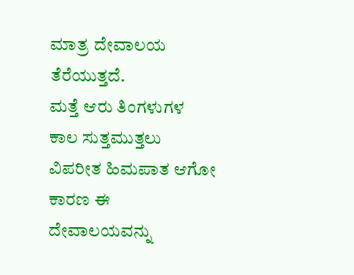ಮಾತ್ರ ದೇವಾಲಯ ತೆರೆಯುತ್ತದೆ.
ಮತ್ತೆ ಆರು ತಿಂಗಳುಗಳ ಕಾಲ ಸುತ್ತಮುತ್ತಲು ವಿಪರೀತ ಹಿಮಪಾತ ಆಗೋ ಕಾರಣ ಈ ದೇವಾಲಯವನ್ನು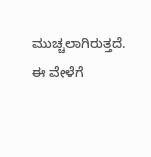ಮುಚ್ಚಲಾಗಿರುತ್ತದೆ. ಈ ವೇಳೆಗೆ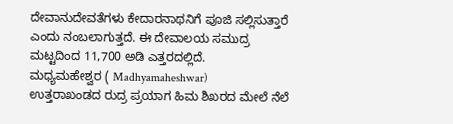ದೇವಾನುದೇವತೆಗಳು ಕೇದಾರನಾಥನಿಗೆ ಪೂಜಿ ಸಲ್ಲಿಸುತ್ತಾರೆ ಎಂದು ನಂಬಲಾಗುತ್ತದೆ. ಈ ದೇವಾಲಯ ಸಮುದ್ರ ಮಟ್ಟದಿಂದ 11,700 ಅಡಿ ಎತ್ತರದಲ್ಲಿದೆ.
ಮಧ್ಯಮಹೇಶ್ವರ ( Madhyamaheshwar)
ಉತ್ತರಾಖಂಡದ ರುದ್ರ ಪ್ರಯಾಗ ಹಿಮ ಶಿಖರದ ಮೇಲೆ ನೆಲೆ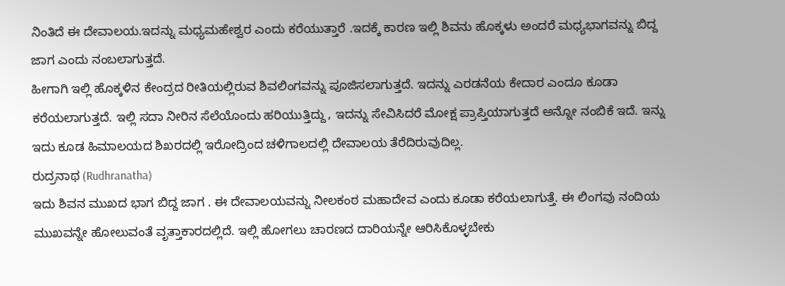ನಿಂತಿದೆ ಈ ದೇವಾಲಯ.ಇದನ್ನು ಮಧ್ಯಮಹೇಶ್ವರ ಎಂದು ಕರೆಯುತ್ತಾರೆ .ಇದಕ್ಕೆ ಕಾರಣ ಇಲ್ಲಿ ಶಿವನು ಹೊಕ್ಕಳು ಅಂದರೆ ಮಧ್ಯಭಾಗವನ್ನು ಬಿದ್ದ ಜಾಗ ಎಂದು ನಂಬಲಾಗುತ್ತದೆ.
ಹೀಗಾಗಿ ಇಲ್ಲಿ ಹೊಕ್ಕಳಿನ ಕೇಂದ್ರದ ರೀತಿಯಲ್ಲಿರುವ ಶಿವಲಿಂಗವನ್ನು ಪೂಜಿಸಲಾಗುತ್ತದೆ. ಇದನ್ನು ಎರಡನೆಯ ಕೇದಾರ ಎಂದೂ ಕೂಡಾ ಕರೆಯಲಾಗುತ್ತದೆ. ಇಲ್ಲಿ ಸದಾ ನೀರಿನ ಸೆಲೆಯೊಂದು ಹರಿಯುತ್ತಿದ್ದು, ಇದನ್ನು ಸೇವಿಸಿದರೆ ಮೋಕ್ಷ ಪ್ರಾಪ್ತಿಯಾಗುತ್ತದೆ ಅನ್ನೋ ನಂಬಿಕೆ ಇದೆ. ಇನ್ನು ಇದು ಕೂಡ ಹಿಮಾಲಯದ ಶಿಖರದಲ್ಲಿ ಇರೋದ್ರಿಂದ ಚಳಿಗಾಲದಲ್ಲಿ ದೇವಾಲಯ ತೆರೆದಿರುವುದಿಲ್ಲ.
ರುದ್ರನಾಥ (Rudhranatha)
ಇದು ಶಿವನ ಮುಖದ ಭಾಗ ಬಿದ್ದ ಜಾಗ . ಈ ದೇವಾಲಯವನ್ನು ನೀಲಕಂಠ ಮಹಾದೇವ ಎಂದು ಕೂಡಾ ಕರೆಯಲಾಗುತ್ತೆ. ಈ ಲಿಂಗವು ನಂದಿಯ ಮುಖವನ್ನೇ ಹೋಲುವಂತೆ ವೃತ್ತಾಕಾರದಲ್ಲಿದೆ. ಇಲ್ಲಿ ಹೋಗಲು ಚಾರಣದ ದಾರಿಯನ್ನೇ ಆರಿಸಿಕೊಳ್ಳಬೇಕು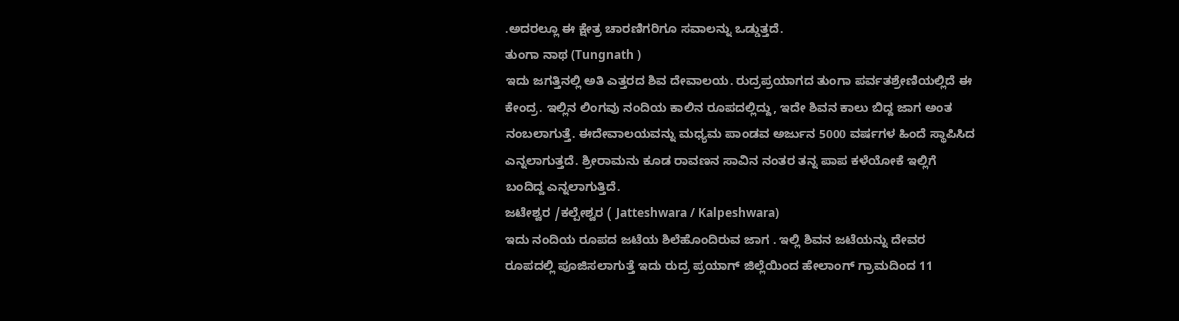.ಅದರಲ್ಲೂ ಈ ಕ್ಷೇತ್ರ ಚಾರಣಿಗರಿಗೂ ಸವಾಲನ್ನು ಒಡ್ಡುತ್ತದೆ.
ತುಂಗಾ ನಾಥ (Tungnath )
ಇದು ಜಗತ್ತಿನಲ್ಲಿ ಅತಿ ಎತ್ತರದ ಶಿವ ದೇವಾಲಯ. ರುದ್ರಪ್ರಯಾಗದ ತುಂಗಾ ಪರ್ವತಶ್ರೇಣಿಯಲ್ಲಿದೆ ಈ ಕೇಂದ್ರ. ಇಲ್ಲಿನ ಲಿಂಗವು ನಂದಿಯ ಕಾಲಿನ ರೂಪದಲ್ಲಿದ್ದು, ಇದೇ ಶಿವನ ಕಾಲು ಬಿದ್ದ ಜಾಗ ಅಂತ ನಂಬಲಾಗುತ್ತೆ. ಈದೇವಾಲಯವನ್ನು ಮಧ್ಯಮ ಪಾಂಡವ ಅರ್ಜುನ 5000 ವರ್ಷಗಳ ಹಿಂದೆ ಸ್ಥಾಪಿಸಿದ ಎನ್ನಲಾಗುತ್ತದೆ. ಶ್ರೀರಾಮನು ಕೂಡ ರಾವಣನ ಸಾವಿನ ನಂತರ ತನ್ನ ಪಾಪ ಕಳೆಯೋಕೆ ಇಲ್ಲಿಗೆ ಬಂದಿದ್ದ ಎನ್ನಲಾಗುತ್ತಿದೆ.
ಜಟೇಶ್ವರ /ಕಲ್ಪೇಶ್ವರ ( Jatteshwara / Kalpeshwara)
ಇದು ನಂದಿಯ ರೂಪದ ಜಟೆಯ ಶಿಲೆಹೊಂದಿರುವ ಜಾಗ . ಇಲ್ಲಿ ಶಿವನ ಜಟೆಯನ್ನು ದೇವರ ರೂಪದಲ್ಲಿ ಪೂಜಿಸಲಾಗುತ್ತೆ ಇದು ರುದ್ರ ಪ್ರಯಾಗ್ ಜಿಲ್ಲೆಯಿಂದ ಹೇಲಾಂಗ್ ಗ್ರಾಮದಿಂದ 11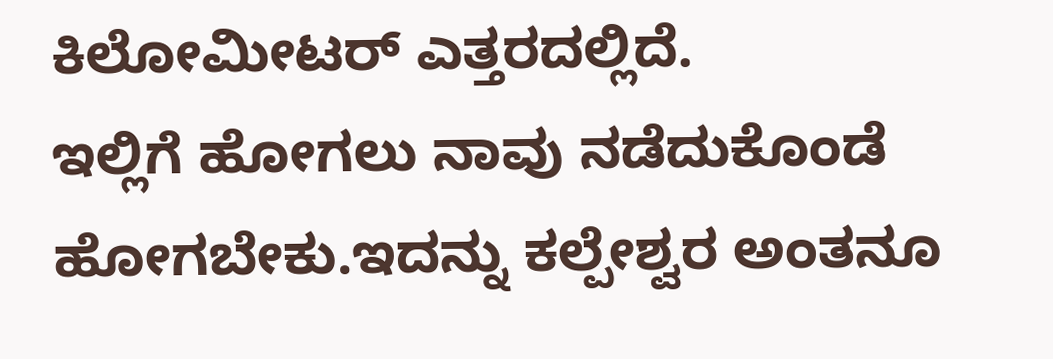ಕಿಲೋಮೀಟರ್ ಎತ್ತರದಲ್ಲಿದೆ.
ಇಲ್ಲಿಗೆ ಹೋಗಲು ನಾವು ನಡೆದುಕೊಂಡೆ ಹೋಗಬೇಕು.ಇದನ್ನು ಕಲ್ಪೇಶ್ವರ ಅಂತನೂ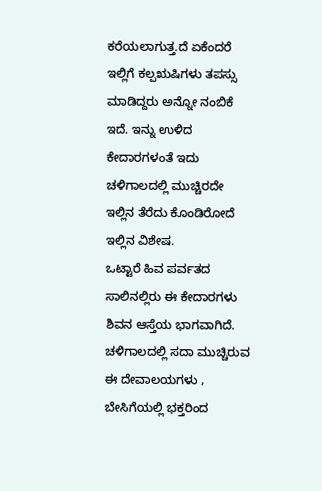ಕರೆಯಲಾಗುತ್ತ.ದೆ ಏಕೆಂದರೆ ಇಲ್ಲಿಗೆ ಕಲ್ಪಋಷಿಗಳು ತಪಸ್ಸು ಮಾಡಿದ್ದರು ಅನ್ನೋ ನಂಬಿಕೆ ಇದೆ. ಇನ್ನು ಉಳಿದ ಕೇದಾರಗಳಂತೆ ಇದು ಚಳಿಗಾಲದಲ್ಲಿ ಮುಚ್ಚಿರದೇ ಇಲ್ಲಿನ ತೆರೆದು ಕೊಂಡಿರೋದೆ ಇಲ್ಲಿನ ವಿಶೇಷ.
ಒಟ್ಟಾರೆ ಹಿವ ಪರ್ವತದ ಸಾಲಿನಲ್ಲಿರು ಈ ಕೇದಾರಗಳು ಶಿವನ ಆಸ್ತೆಯ ಭಾಗವಾಗಿದೆ. ಚಳಿಗಾಲದಲ್ಲಿ ಸದಾ ಮುಚ್ಚಿರುವ ಈ ದೇವಾಲಯಗಳು , ಬೇಸಿಗೆಯಲ್ಲಿ ಭಕ್ತರಿಂದ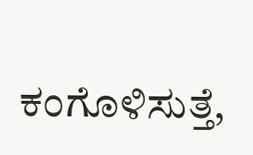ಕಂಗೊಳಿಸುತ್ತೆ,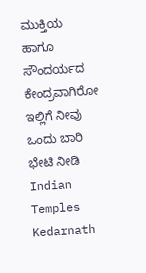ಮುಕ್ತಿಯ ಹಾಗೂ ಸೌಂದರ್ಯದ ಕೇಂದ್ರವಾಗಿರೋ ಇಲ್ಲಿಗೆ ನೀವು ಒಂದು ಬಾರಿ ಭೇಟಿ ನೀಡಿ
Indian Temples Kedarnath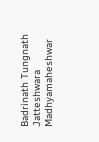Badrinath Tungnath Jatteshwara Madhyamaheshwar